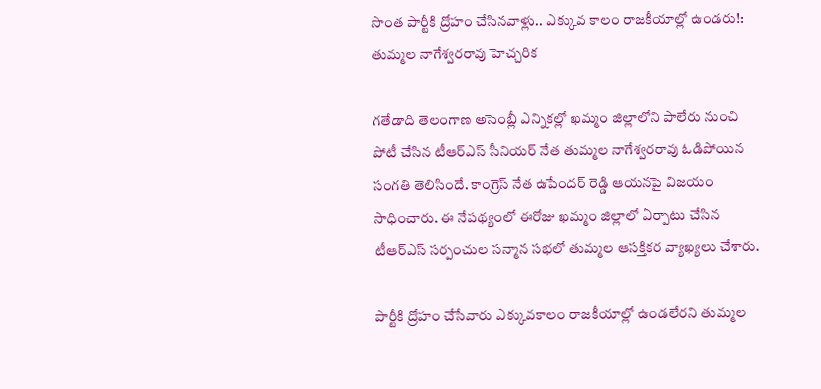సొంత పార్టీకి ద్రోహం చేసినవాళ్లు.. ఎక్కువ కాలం రాజకీయాల్లో ఉండరు!: తుమ్మల నాగేశ్వరరావు హెచ్చరిక

గతేడాది తెలంగాణ అసెంబ్లీ ఎన్నికల్లో ఖమ్మం జిల్లాలోని పాలేరు నుంచి పోటీ చేసిన టీఆర్ఎస్ సీనియర్ నేత తుమ్మల నాగేశ్వరరావు ఓడిపోయిన సంగతి తెలిసిందే. కాంగ్రెస్ నేత ఉపేందర్ రెడ్డి ఆయనపై విజయం సాధించారు. ఈ నేపథ్యంలో ఈరోజు ఖమ్మం జిల్లాలో ఏర్పాటు చేసిన టీఆర్ఎస్ సర్పంచుల సన్మాన సభలో తుమ్మల ఆసక్తికర వ్యాఖ్యలు చేశారు.

పార్టీకి ద్రోహం చేసేవారు ఎక్కువకాలం రాజకీయాల్లో ఉండలేరని తుమ్మల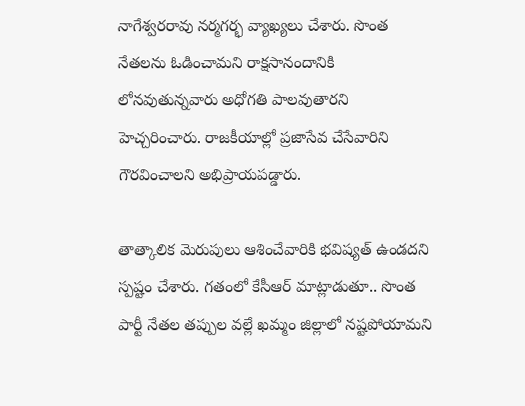నాగేశ్వరరావు నర్మగర్భ వ్యాఖ్యలు చేశారు. సొంత నేతలను ఓడించామని రాక్షసానందానికి లోనవుతున్నవారు అధోగతి పాలవుతారని హెచ్చరించారు. రాజకీయాల్లో ప్రజాసేవ చేసేవారిని గౌరవించాలని అభిప్రాయపడ్డారు.

తాత్కాలిక మెరుపులు ఆశించేవారికి భవిష్యత్ ఉండదని స్పష్టం చేశారు. గతంలో కేసీఆర్ మాట్లాడుతూ.. సొంత పార్టీ నేతల తప్పుల వల్లే ఖమ్మం జిల్లాలో నష్టపోయామని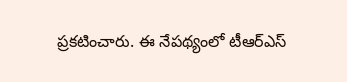ప్రకటించారు. ఈ నేపథ్యంలో టీఆర్ఎస్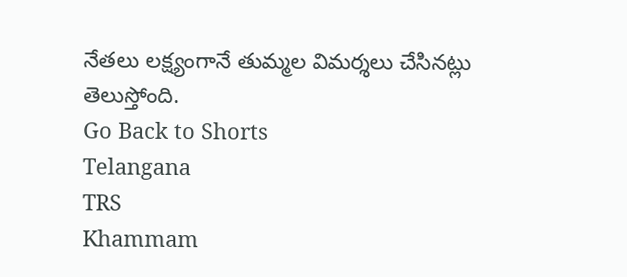నేతలు లక్ష్యంగానే తుమ్మల విమర్శలు చేసినట్లు తెలుస్తోంది.
Go Back to Shorts
Telangana
TRS
Khammam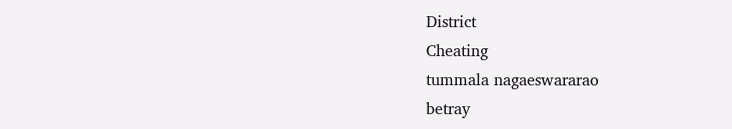District
Cheating
tummala nagaeswararao
betray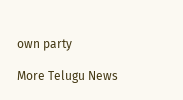own party

More Telugu News